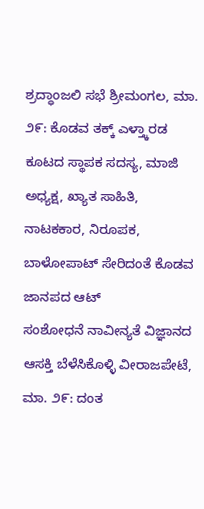ಶ್ರದ್ಧಾಂಜಲಿ ಸಭೆ ಶ್ರೀಮಂಗಲ, ಮಾ. ೨೯: ಕೊಡವ ತಕ್ಕ್ ಎಳ್ತ್ಕಾರಡ ಕೂಟದ ಸ್ಥಾಪಕ ಸದಸ್ಯ, ಮಾಜಿ ಅಧ್ಯಕ್ಷ, ಖ್ಯಾತ ಸಾಹಿತಿ, ನಾಟಕಕಾರ, ನಿರೂಪಕ, ಬಾಳೋಪಾಟ್ ಸೇರಿದಂತೆ ಕೊಡವ ಜಾನಪದ ಆಟ್
ಸಂಶೋಧನೆ ನಾವೀನ್ಯತೆ ವಿಜ್ಞಾನದ ಆಸಕ್ತಿ ಬೆಳೆಸಿಕೊಳ್ಳಿ ವೀರಾಜಪೇಟೆ, ಮಾ. ೨೯: ದಂತ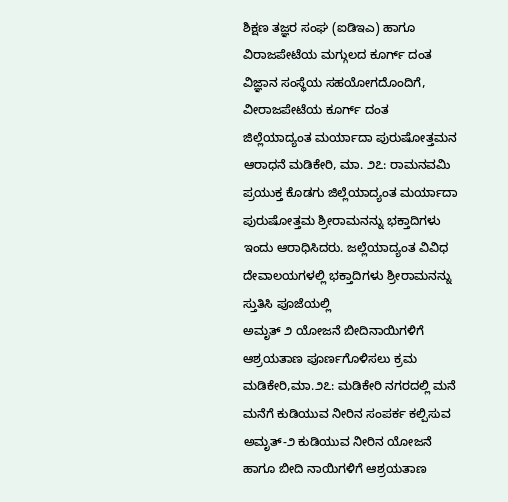ಶಿಕ್ಷಣ ತಜ್ಞರ ಸಂಘ (ಐಡಿಇಎ) ಹಾಗೂ ವಿರಾಜಪೇಟೆಯ ಮಗ್ಗುಲದ ಕೂರ್ಗ್ ದಂತ ವಿಜ್ಞಾನ ಸಂಸ್ಥೆಯ ಸಹಯೋಗದೊಂದಿಗೆ, ವೀರಾಜಪೇಟೆಯ ಕೂರ್ಗ್ ದಂತ
ಜಿಲ್ಲೆಯಾದ್ಯಂತ ಮರ್ಯಾದಾ ಪುರುಷೋತ್ತಮನ ಆರಾಧನೆ ಮಡಿಕೇರಿ, ಮಾ. ೨೭: ರಾಮನವಮಿ ಪ್ರಯುಕ್ತ ಕೊಡಗು ಜಿಲ್ಲೆಯಾದ್ಯಂತ ಮರ್ಯಾದಾ ಪುರುಷೋತ್ತಮ ಶ್ರೀರಾಮನನ್ನು ಭಕ್ತಾದಿಗಳು ಇಂದು ಆರಾಧಿಸಿದರು. ಜಲ್ಲೆಯಾದ್ಯಂತ ವಿವಿಧ ದೇವಾಲಯಗಳಲ್ಲಿ ಭಕ್ತಾದಿಗಳು ಶ್ರೀರಾಮನನ್ನು ಸ್ತುತಿಸಿ ಪೂಜೆಯಲ್ಲಿ
ಅಮೃತ್ ೨ ಯೋಜನೆ ಬೀದಿನಾಯಿಗಳಿಗೆ ಆಶ್ರಯತಾಣ ಪೂರ್ಣಗೊಳಿಸಲು ಕ್ರಮ ಮಡಿಕೇರಿ,ಮಾ.೨೭: ಮಡಿಕೇರಿ ನಗರದಲ್ಲಿ ಮನೆ ಮನೆಗೆ ಕುಡಿಯುವ ನೀರಿನ ಸಂಪರ್ಕ ಕಲ್ಪಿಸುವ ಅಮೃತ್-೨ ಕುಡಿಯುವ ನೀರಿನ ಯೋಜನೆ ಹಾಗೂ ಬೀದಿ ನಾಯಿಗಳಿಗೆ ಆಶ್ರಯತಾಣ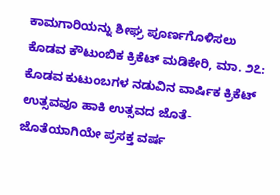ಕಾಮಗಾರಿಯನ್ನು ಶೀಘ್ರ ಪೂರ್ಣಗೊಳಿಸಲು
ಕೊಡವ ಕೌಟುಂಬಿಕ ಕ್ರಿಕೆಟ್ ಮಡಿಕೇರಿ, ಮಾ. ೨೭: ಕೊಡವ ಕುಟುಂಬಗಳ ನಡುವಿನ ವಾರ್ಷಿಕ ಕ್ರಿಕೆಟ್ ಉತ್ಸವವೂ ಹಾಕಿ ಉತ್ಸವದ ಜೊತೆ-ಜೊತೆಯಾಗಿಯೇ ಪ್ರಸಕ್ತ ವರ್ಷ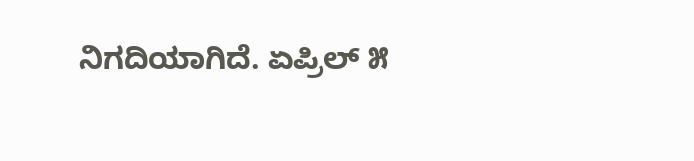ನಿಗದಿಯಾಗಿದೆ. ಏಪ್ರಿಲ್ ೫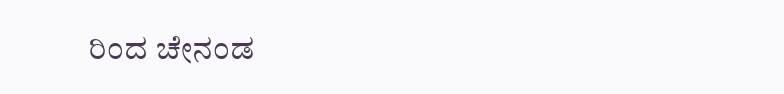ರಿಂದ ಚೇನಂಡ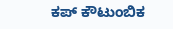ಕಪ್ ಕೌಟುಂಬಿಕ